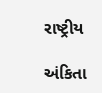રાષ્ટ્રીય

અંકિતા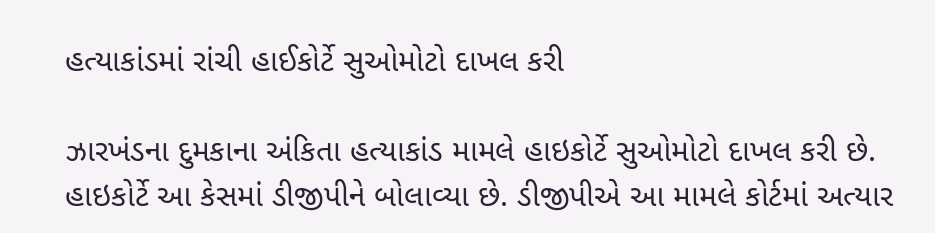હત્યાકાંડમાં રાંચી હાઈકોર્ટે સુઓમોટો દાખલ કરી

ઝારખંડના દુમકાના અંકિતા હત્યાકાંડ મામલે હાઇકોર્ટે સુઓમોટો દાખલ કરી છે. હાઇકોર્ટે આ કેસમાં ડીજીપીને બોલાવ્યા છે. ડીજીપીએ આ મામલે કોર્ટમાં અત્યાર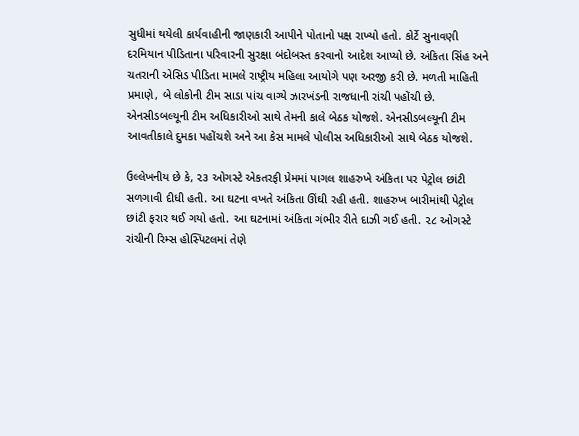સુધીમાં થયેલી કાર્યવાહીની જાણકારી આપીને પોતાનો પક્ષ રાખ્યો હતો. કોર્ટે સુનાવણી દરમિયાન પીડિતાના પરિવારની સુરક્ષા બંદોબસ્ત કરવાનો આદેશ આપ્યો છે. અંકિતા સિંહ અને ચતરાની એસિડ પીડિતા મામલે રાષ્ટ્રીય મહિલા આયોગે પણ અરજી કરી છે. મળતી માહિતી પ્રમાણે, બે લોકોની ટીમ સાડા પાંચ વાગ્યે ઝારખંડની રાજધાની રાંચી પહોંચી છે. એનસીડબલ્યૂની ટીમ અધિકારીઓ સાથે તેમની કાલે બેઠક યોજશે. એનસીડબલ્યૂની ટીમ આવતીકાલે દુમકા પહોંચશે અને આ કેસ મામલે પોલીસ અધિકારીઓ સાથે બેઠક યોજશે.

ઉલ્લેખનીય છે કે, ૨૩ ઓગસ્ટે એકતરફી પ્રેમમાં પાગલ શાહરુખે અંકિતા પર પેટ્રોલ છાંટી સળગાવી દીધી હતી. આ ઘટના વખતે અંકિતા ઊંઘી રહી હતી. શાહરુખ બારીમાંથી પેટ્રોલ છાંટી ફરાર થઈ ગયો હતો. આ ઘટનામાં અંકિતા ગંભીર રીતે દાઝી ગઈ હતી. ૨૮ ઓગસ્ટે રાંચીની રિમ્સ હોસ્પિટલમાં તેણે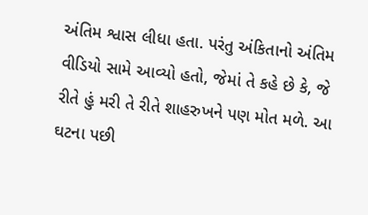અંતિમ શ્વાસ લીધા હતા. પરંતુ અંકિતાનો અંતિમ વીડિયો સામે આવ્યો હતો, જેમાં તે કહે છે કે, જે રીતે હું મરી તે રીતે શાહરુખને પણ મોત મળે. આ ઘટના પછી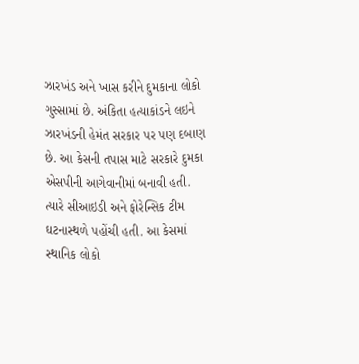ઝારખંડ અને ખાસ કરીને દુમકાના લોકો ગુસ્સામાં છે. અંકિતા હત્યાકાંડને લઇને ઝારખંડની હેમંત સરકાર પર પણ દબાણ છે. આ કેસની તપાસ માટે સરકારે દુમકા એસપીની આગેવાનીમાં બનાવી હતી. ત્યારે સીઆઇડી અને ફોરેન્સિક ટીમ ઘટનાસ્થળે પહોંચી હતી. આ કેસમાં સ્થાનિક લોકો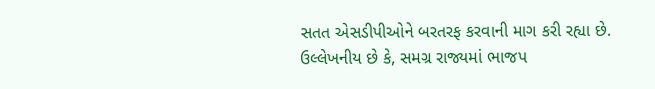સતત એસડીપીઓને બરતરફ કરવાની માગ કરી રહ્યા છે. ઉલ્લેખનીય છે કે, સમગ્ર રાજ્યમાં ભાજપ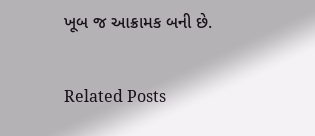ખૂબ જ આક્રામક બની છે.

Related Posts